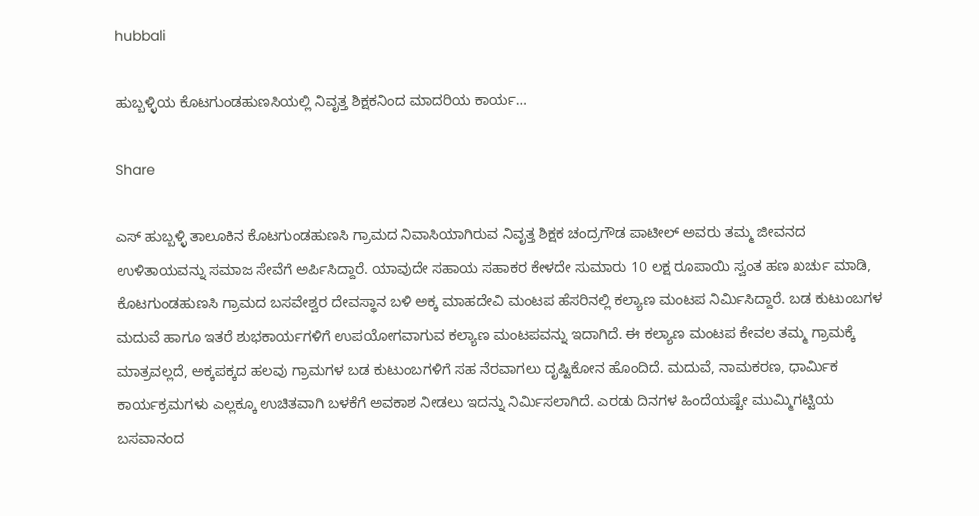hubbali

ಹುಬ್ಬಳ್ಳಿಯ ಕೊಟಗುಂಡಹುಣಸಿಯಲ್ಲಿ ನಿವೃತ್ತ ಶಿಕ್ಷಕನಿಂದ ಮಾದರಿಯ ಕಾರ್ಯ…

Share

ಎಸ್ ಹುಬ್ಬಳ್ಳಿ ತಾಲೂಕಿನ ಕೊಟಗುಂಡಹುಣಸಿ ಗ್ರಾಮದ ನಿವಾಸಿಯಾಗಿರುವ ನಿವೃತ್ತ ಶಿಕ್ಷಕ ಚಂದ್ರಗೌಡ ಪಾಟೀಲ್ ಅವರು ತಮ್ಮ ಜೀವನದ ಉಳಿತಾಯವನ್ನು ಸಮಾಜ ಸೇವೆಗೆ ಅರ್ಪಿಸಿದ್ದಾರೆ. ಯಾವುದೇ ಸಹಾಯ ಸಹಾಕರ ಕೇಳದೇ ಸುಮಾರು 10 ಲಕ್ಷ ರೂಪಾಯಿ ಸ್ವಂತ ಹಣ ಖರ್ಚು ಮಾಡಿ, ಕೊಟಗುಂಡಹುಣಸಿ ಗ್ರಾಮದ ಬಸವೇಶ್ವರ ದೇವಸ್ಥಾನ ಬಳಿ ಅಕ್ಕ ಮಾಹದೇವಿ ಮಂಟಪ ಹೆಸರಿನಲ್ಲಿ ಕಲ್ಯಾಣ ಮಂಟಪ ನಿರ್ಮಿಸಿದ್ದಾರೆ. ಬಡ ಕುಟುಂಬಗಳ ಮದುವೆ ಹಾಗೂ ಇತರೆ ಶುಭಕಾರ್ಯಗಳಿಗೆ ಉಪಯೋಗವಾಗುವ ಕಲ್ಯಾಣ ಮಂಟಪವನ್ನು ಇದಾಗಿದೆ. ಈ ಕಲ್ಯಾಣ ಮಂಟಪ ಕೇವಲ ತಮ್ಮ ಗ್ರಾಮಕ್ಕೆ ಮಾತ್ರವಲ್ಲದೆ, ಅಕ್ಕಪಕ್ಕದ ಹಲವು ಗ್ರಾಮಗಳ ಬಡ ಕುಟುಂಬಗಳಿಗೆ ಸಹ ನೆರವಾಗಲು ದೃಷ್ಟಿಕೋನ ಹೊಂದಿದೆ. ಮದುವೆ, ನಾಮಕರಣ, ಧಾರ್ಮಿಕ ಕಾರ್ಯಕ್ರಮಗಳು ಎಲ್ಲಕ್ಕೂ ಉಚಿತವಾಗಿ ಬಳಕೆಗೆ ಅವಕಾಶ ನೀಡಲು ಇದನ್ನು ನಿರ್ಮಿಸಲಾಗಿದೆ. ಎರಡು ದಿನಗಳ ಹಿಂದೆಯಷ್ಟೇ ಮುಮ್ಮಿಗಟ್ಟಿಯ ಬಸವಾನಂದ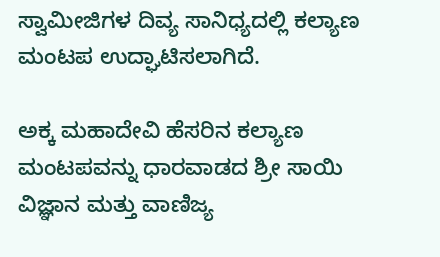ಸ್ವಾಮೀಜಿಗಳ ದಿವ್ಯ ಸಾನಿಧ್ಯದಲ್ಲಿ ಕಲ್ಯಾಣ ಮಂಟಪ ಉದ್ಘಾಟಿಸಲಾಗಿದೆ.

ಅಕ್ಕ ಮಹಾದೇವಿ ಹೆಸರಿನ ಕಲ್ಯಾಣ ಮಂಟಪವನ್ನು ಧಾರವಾಡದ ಶ್ರೀ ಸಾಯಿ ವಿಜ್ಞಾನ ಮತ್ತು ವಾಣಿಜ್ಯ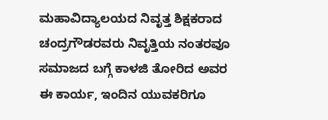ಮಹಾವಿದ್ಯಾಲಯದ ನಿವೃತ್ತ ಶಿಕ್ಷಕರಾದ ಚಂದ್ರಗೌಡರವರು ನಿವೃತ್ತಿಯ ನಂತರವೂ ಸಮಾಜದ ಬಗ್ಗೆ ಕಾಳಜಿ ತೋರಿದ ಅವರ ಈ ಕಾರ್ಯ, ಇಂದಿನ ಯುವಕರಿಗೂ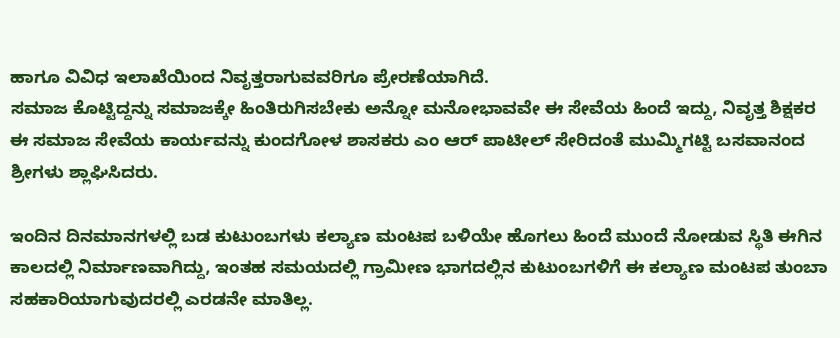ಹಾಗೂ ವಿವಿಧ ಇಲಾಖೆಯಿಂದ ನಿವೃತ್ತರಾಗುವವರಿಗೂ ಪ್ರೇರಣೆಯಾಗಿದೆ.
ಸಮಾಜ ಕೊಟ್ಟಿದ್ದನ್ನು ಸಮಾಜಕ್ಕೇ ಹಿಂತಿರುಗಿಸಬೇಕು ಅನ್ನೋ ಮನೋಭಾವವೇ ಈ ಸೇವೆಯ ಹಿಂದೆ ಇದ್ದು, ನಿವೃತ್ತ ಶಿಕ್ಷಕರ ಈ ಸಮಾಜ ಸೇವೆಯ ಕಾರ್ಯವನ್ನು ಕುಂದಗೋಳ ಶಾಸಕರು ಎಂ ಆರ್ ಪಾಟೀಲ್ ಸೇರಿದಂತೆ ಮುಮ್ಮಿಗಟ್ಟಿ ಬಸವಾನಂದ ಶ್ರೀಗಳು ಶ್ಲಾಘಿಸಿದರು.

ಇಂದಿನ ದಿನಮಾನಗಳಲ್ಲಿ ಬಡ ಕುಟುಂಬಗಳು ಕಲ್ಯಾಣ ಮಂಟಪ ಬಳಿಯೇ ಹೊಗಲು ಹಿಂದೆ ಮುಂದೆ ನೋಡುವ ಸ್ಥಿತಿ ಈಗಿನ ಕಾಲದಲ್ಲಿ ನಿರ್ಮಾಣವಾಗಿದ್ದು, ಇಂತಹ ಸಮಯದಲ್ಲಿ ಗ್ರಾಮೀಣ ಭಾಗದಲ್ಲಿನ ಕುಟುಂಬಗಳಿಗೆ ಈ ಕಲ್ಯಾಣ ಮಂಟಪ ತುಂಬಾ ಸಹಕಾರಿಯಾಗುವುದರಲ್ಲಿ ಎರಡನೇ ಮಾತಿಲ್ಲ.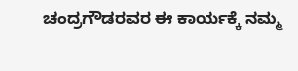ಚಂದ್ರಗೌಡರವರ ಈ ಕಾರ್ಯಕ್ಕೆ ನಮ್ಮ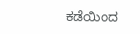ಕಡೆಯಿಂದ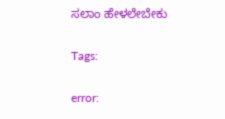ಸಲಾಂ ಹೇಳಲೇಬೇಕು

Tags:

error: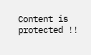Content is protected !!